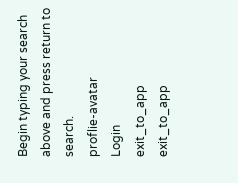Begin typing your search above and press return to search.
proflie-avatar
Login
exit_to_app
exit_to_app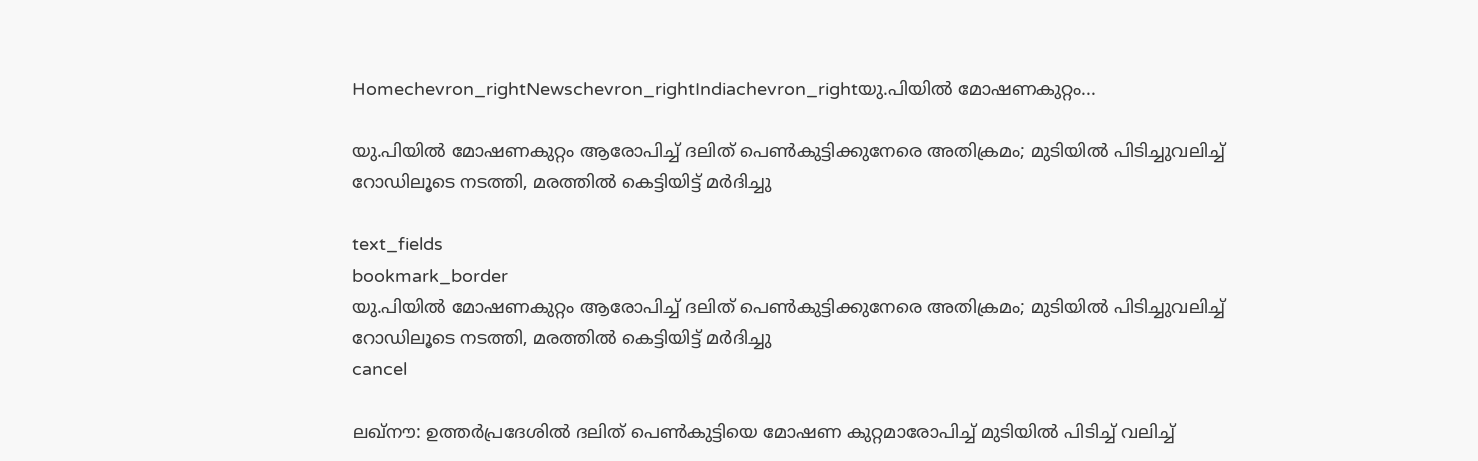Homechevron_rightNewschevron_rightIndiachevron_rightയു.പിയിൽ മോഷണകുറ്റം...

യു.പിയിൽ മോഷണകുറ്റം ആരോപിച്ച് ദലിത് പെൺകുട്ടിക്കുനേരെ അതിക്രമം; മുടിയിൽ പിടിച്ചുവലിച്ച് റോഡിലൂടെ നടത്തി, മരത്തിൽ കെട്ടിയിട്ട് മർദിച്ചു

text_fields
bookmark_border
യു.പിയിൽ മോഷണകുറ്റം ആരോപിച്ച് ദലിത് പെൺകുട്ടിക്കുനേരെ അതിക്രമം; മുടിയിൽ പിടിച്ചുവലിച്ച് റോഡിലൂടെ നടത്തി, മരത്തിൽ കെട്ടിയിട്ട് മർദിച്ചു
cancel

ലഖ്‌നൗ: ഉത്തർപ്രദേശിൽ ദലിത് പെൺകുട്ടിയെ മോഷണ കുറ്റമാരോപിച്ച് മുടിയിൽ പിടിച്ച് വലിച്ച്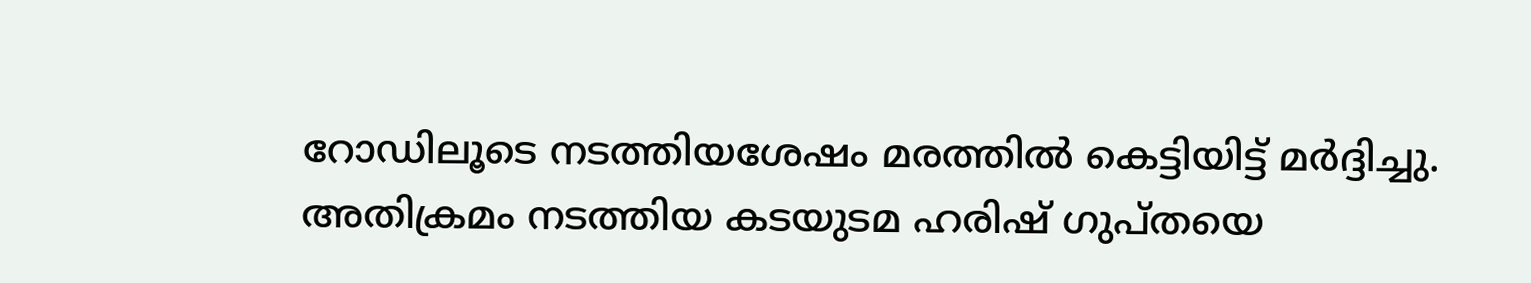റോഡിലൂടെ നടത്തിയശേഷം മരത്തിൽ കെട്ടിയിട്ട് മർദ്ദിച്ചു. അതിക്രമം നടത്തിയ കടയുടമ ഹരിഷ് ഗുപ്തയെ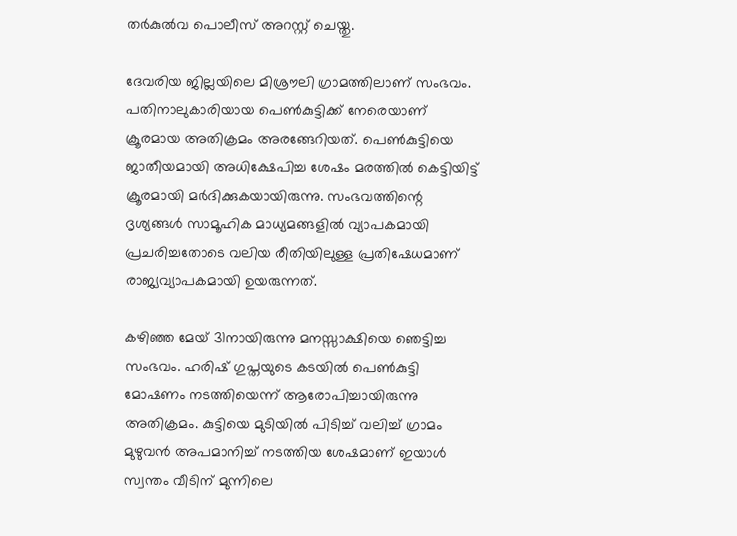തർകുൽവ പൊലീസ് അറസ്റ്റ് ചെയ്തു.

ദേവരിയ ജില്ലയിലെ മിശ്രൗലി ഗ്രാമത്തിലാണ് സംഭവം. പതിനാലുകാരിയായ പെൺകുട്ടിക്ക് നേരെയാണ് ക്രൂരമായ അതിക്രമം അരങ്ങേറിയത്. പെൺകുട്ടിയെ ജാതീയമായി അധിക്ഷേപിച്ച ശേഷം മരത്തിൽ കെട്ടിയിട്ട് ക്രൂരമായി മർദിക്കുകയായിരുന്നു. സംഭവത്തിന്റെ ദൃശ്യങ്ങൾ സാമൂഹിക മാധ്യമങ്ങളിൽ വ്യാപകമായി പ്രചരിച്ചതോടെ വലിയ രീതിയിലുള്ള പ്രതിഷേധമാണ് രാജ്യവ്യാപകമായി ഉയരുന്നത്.

കഴിഞ്ഞ മേയ് 31നായിരുന്നു മനസ്സാക്ഷിയെ ഞെട്ടിച്ച സംഭവം. ഹരിഷ് ഗുപ്തയുടെ കടയിൽ പെൺകുട്ടി മോഷണം നടത്തിയെന്ന് ആരോപിച്ചായിരുന്നു അതിക്രമം. കുട്ടിയെ മുടിയിൽ പിടിച്ച് വലിച്ച് ഗ്രാമം മുഴുവൻ അപമാനിച്ച് നടത്തിയ ശേഷമാണ് ഇയാൾ സ്വന്തം വീടിന് മുന്നിലെ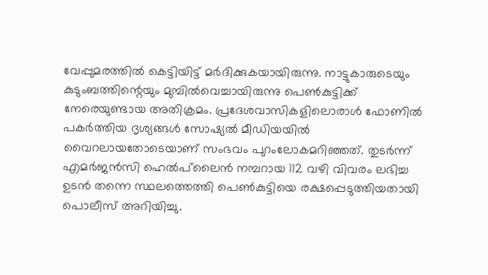വേപ്പുമരത്തിൽ കെട്ടിയിട്ട് മർദിക്കുകയായിരുന്നു. നാട്ടുകാരുടെയും കുടുംബത്തിന്റെയും മുമ്പിൽവെച്ചായിരുന്നു പെൺകുട്ടിക്ക് നേരെയുണ്ടായ അതിക്രമം. പ്രദേശവാസികളിലൊരാൾ ഫോണിൽ പകർത്തിയ ദൃശ്യങ്ങൾ സോഷ്യൽ മീഡിയയിൽ വൈറലായതോടെയാണ് സംഭവം പുറംലോകമറിഞ്ഞത്. തുടർന്ന് എമർജൻസി ഹെൽപ്‌ലൈൻ നമ്പറായ 112 വഴി വിവരം ലഭിച്ച ഉടൻ തന്നെ സ്ഥലത്തെത്തി പെൺകുട്ടിയെ രക്ഷപ്പെടുത്തിയതായി പൊലീസ് അറിയിച്ചു.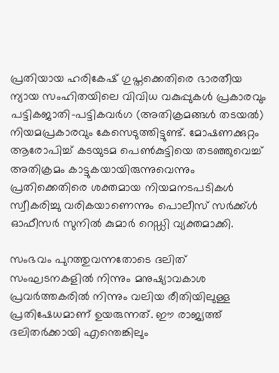പ്രതിയായ ഹരികേഷ് ഗുപ്തക്കെതിരെ ഭാരതീയ ന്യായ സംഹിതയിലെ വിവിധ വകുപ്പുകൾ പ്രകാരവും പട്ടികജാതി-പട്ടികവർഗ (അതിക്രമങ്ങൾ തടയൽ) നിയമപ്രകാരവും കേസെടുത്തിട്ടുണ്ട്. മോഷണക്കുറ്റം ആരോപിച്ച് കടയുടമ പെൺകുട്ടിയെ തടഞ്ഞുവെച്ച് അതിക്രമം കാട്ടുകയായിരുന്നുവെന്നും പ്രതിക്കെതിരെ ശക്തമായ നിയമനടപടികൾ സ്വീകരിച്ചു വരികയാണെന്നും പൊലീസ് സർക്ക്ൾ ഓഫീസർ സുനിൽ കുമാർ റെഡ്ഡി വ്യക്തമാക്കി.

സംഭവം പുറത്തുവന്നതോടെ ദലിത് സംഘടനകളിൽ നിന്നും മനുഷ്യാവകാശ പ്രവർത്തകരിൽ നിന്നും വലിയ രീതിയിലുള്ള പ്രതിഷേധമാണ് ഉയരുന്നത്. ഈ രാജ്യത്ത് ദലിതർക്കായി എന്തെങ്കിലും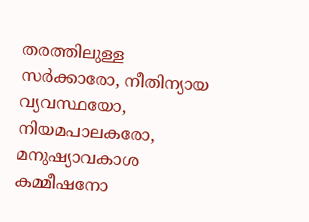തരത്തിലുള്ള സർക്കാരോ, നീതിന്യായ വ്യവസ്ഥയോ, നിയമപാലകരോ, മനുഷ്യാവകാശ കമ്മീഷനോ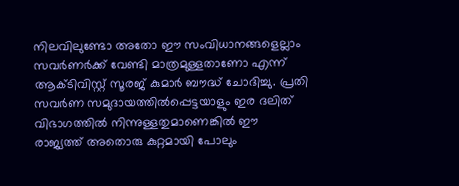നിലവിലുണ്ടോ അതോ ഈ സംവിധാനങ്ങളെല്ലാം സവർണർക്ക് വേണ്ടി മാത്രമുള്ളതാണോ എന്ന് ആക്ടിവിസ്റ്റ് സൂരജ് കുമാർ ബൗദ്ധ് ചോദിച്ചു. പ്രതി സവർണ സമുദായത്തിൽപ്പെട്ടയാളും ഇര ദലിത് വിഭാഗത്തിൽ നിന്നുള്ളതുമാണെങ്കിൽ ഈ രാജ്യത്ത് അതൊരു കുറ്റമായി പോലും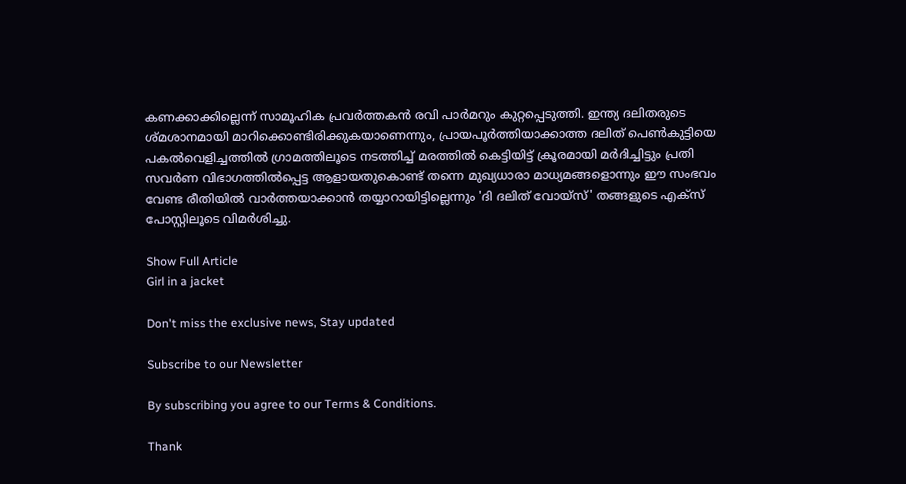കണക്കാക്കില്ലെന്ന് സാമൂഹിക പ്രവർത്തകൻ രവി പാർമറും കുറ്റപ്പെടുത്തി. ഇന്ത്യ ദലിതരുടെ ശ്മശാനമായി മാറിക്കൊണ്ടിരിക്കുകയാണെന്നും, പ്രായപൂർത്തിയാക്കാത്ത ദലിത് പെൺകുട്ടിയെ പകൽവെളിച്ചത്തിൽ ഗ്രാമത്തിലൂടെ നടത്തിച്ച് മരത്തിൽ കെട്ടിയിട്ട് ക്രൂരമായി മർദിച്ചിട്ടും പ്രതി സവർണ വിഭാഗത്തിൽപ്പെട്ട ആളായതുകൊണ്ട് തന്നെ മുഖ്യധാരാ മാധ്യമങ്ങളൊന്നും ഈ സംഭവം വേണ്ട രീതിയിൽ വാർത്തയാക്കാൻ തയ്യാറായിട്ടില്ലെന്നും 'ദി ദലിത് വോയ്‌സ്' തങ്ങളുടെ എക്‌സ് പോസ്റ്റിലൂടെ വിമർശിച്ചു.

Show Full Article
Girl in a jacket

Don't miss the exclusive news, Stay updated

Subscribe to our Newsletter

By subscribing you agree to our Terms & Conditions.

Thank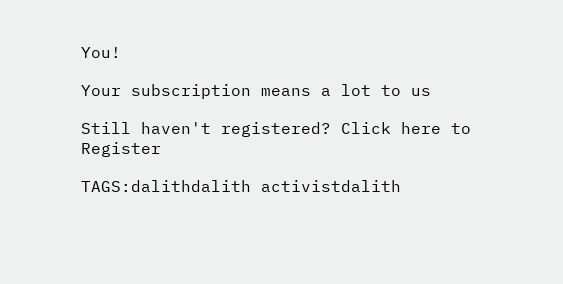You!

Your subscription means a lot to us

Still haven't registered? Click here to Register

TAGS:dalithdalith activistdalith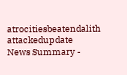atrocitiesbeatendalith attackedupdate
News Summary -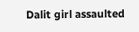Dalit girl assaulted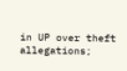in UP over theft allegations;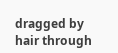dragged by hair through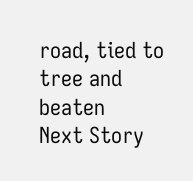road, tied to tree and beaten
Next Story